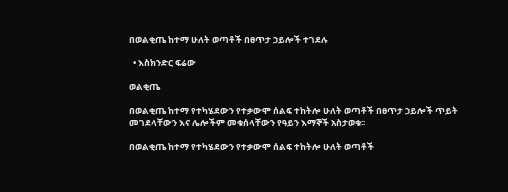በወልቂጤ ከተማ ሁለት ወጣቶች በፀጥታ ኃይሎች ተገደሉ

  • እስክንድር ፍሬው

ወልቂጤ

በወልቂጤ ከተማ የተካሄደውን የተቃውሞ ሰልፍ ተከትሎ ሁለት ወጣቶች በፀጥታ ኃይሎች ጥይት መገደላቸውን እና ሌሎችም መቁሰላቸውን የዓይን እማኞች አስታወቁ፡፡

በወልቂጤ ከተማ የተካሄደውን የተቃውሞ ሰልፍ ተከትሎ ሁለት ወጣቶች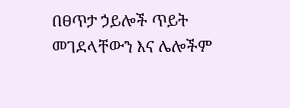በፀጥታ ኃይሎች ጥይት መገደላቸውን እና ሌሎችም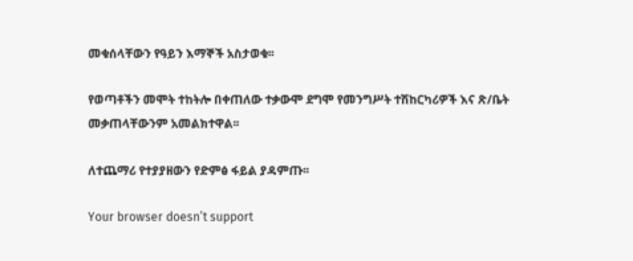መቁሰላቸውን የዓይን እማኞች አስታወቁ፡፡

የወጣቶችን መሞት ተከትሎ በቀጠለው ተቃውሞ ደግሞ የመንግሥት ተሽከርካሪዎች እና ጽ/ቤት መቃጠላቸውንም አመልክተዋል፡፡

ለተጨማሪ የተያያዘውን የድምፅ ፋይል ያዳምጡ፡፡

Your browser doesn’t support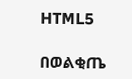HTML5

በወልቂጤ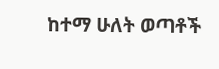ከተማ ሁለት ወጣቶች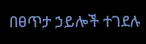በፀጥታ ኃይሎች ተገደሉ